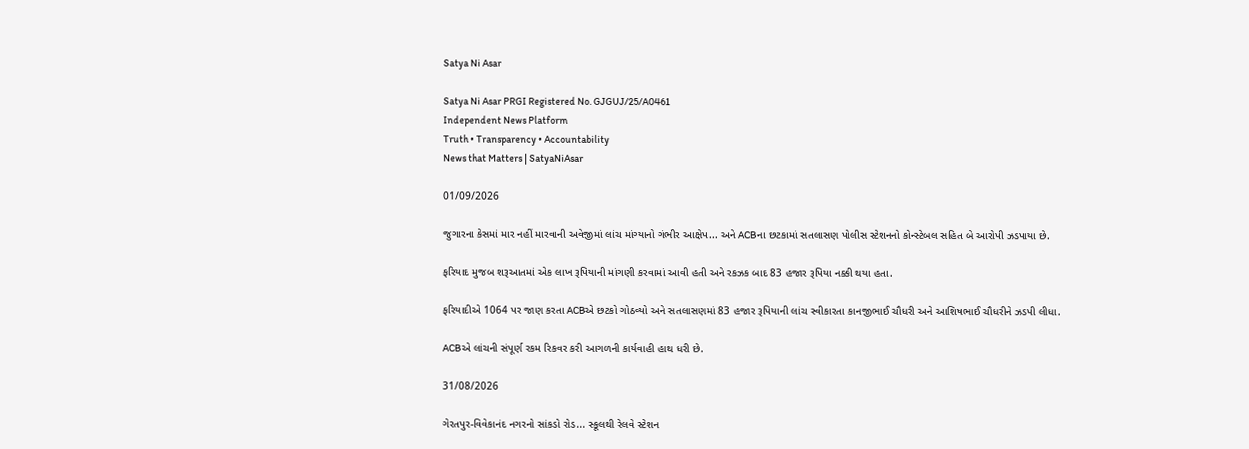Satya Ni Asar

Satya Ni Asar PRGI Registered No. GJGUJ/25/A0461
Independent News Platform
Truth • Transparency • Accountability
News that Matters | SatyaNiAsar

01/09/2026

જુગારના કેસમાં માર નહીં મારવાની અવેજીમાં લાંચ માંગ્યાનો ગંભીર આક્ષેપ... અને ACBના છટકામાં સતલાસણ પોલીસ સ્ટેશનનો કોન્સ્ટેબલ સહિત બે આરોપી ઝડપાયા છે.

ફરિયાદ મુજબ શરૂઆતમાં એક લાખ રૂપિયાની માંગણી કરવામાં આવી હતી અને રકઝક બાદ 83 હજાર રૂપિયા નક્કી થયા હતા.

ફરિયાદીએ 1064 પર જાણ કરતા ACBએ છટકો ગોઠવ્યો અને સતલાસણમાં 83 હજાર રૂપિયાની લાંચ સ્વીકારતા કાનજીભાઈ ચૌધરી અને આશિષભાઈ ચૌધરીને ઝડપી લીધા.

ACBએ લાંચની સંપૂર્ણ રકમ રિકવર કરી આગળની કાર્યવાહી હાથ ધરી છે.

31/08/2026

ગેરતપુર-વિવેકાનંદ નગરનો સાંકડો રોડ... સ્કૂલથી રેલવે સ્ટેશન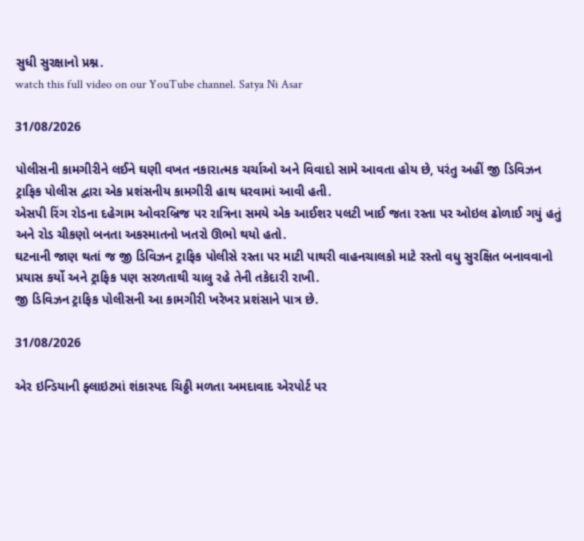સુધી સુરક્ષાનો પ્રશ્ન.
watch this full video on our YouTube channel. Satya Ni Asar

31/08/2026

પોલીસની કામગીરીને લઈને ઘણી વખત નકારાત્મક ચર્ચાઓ અને વિવાદો સામે આવતા હોય છે, પરંતુ અહીં જી ડિવિઝન ટ્રાફિક પોલીસ દ્વારા એક પ્રશંસનીય કામગીરી હાથ ધરવામાં આવી હતી.
એસપી રિંગ રોડના દહેગામ ઓવરબ્રિજ પર રાત્રિના સમયે એક આઈશર પલટી ખાઈ જતા રસ્તા પર ઓઇલ ઢોળાઈ ગયું હતું અને રોડ ચીકણો બનતા અકસ્માતનો ખતરો ઊભો થયો હતો.
ઘટનાની જાણ થતાં જ જી ડિવિઝન ટ્રાફિક પોલીસે રસ્તા પર માટી પાથરી વાહનચાલકો માટે રસ્તો વધુ સુરક્ષિત બનાવવાનો પ્રયાસ કર્યો અને ટ્રાફિક પણ સરળતાથી ચાલુ રહે તેની તકેદારી રાખી.
જી ડિવિઝન ટ્રાફિક પોલીસની આ કામગીરી ખરેખર પ્રશંસાને પાત્ર છે.

31/08/2026

એર ઇન્ડિયાની ફ્લાઇટમાં શંકાસ્પદ ચિઠ્ઠી મળતા અમદાવાદ એરપોર્ટ પર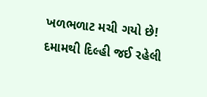ખળભળાટ મચી ગયો છે!
દમામથી દિલ્હી જઈ રહેલી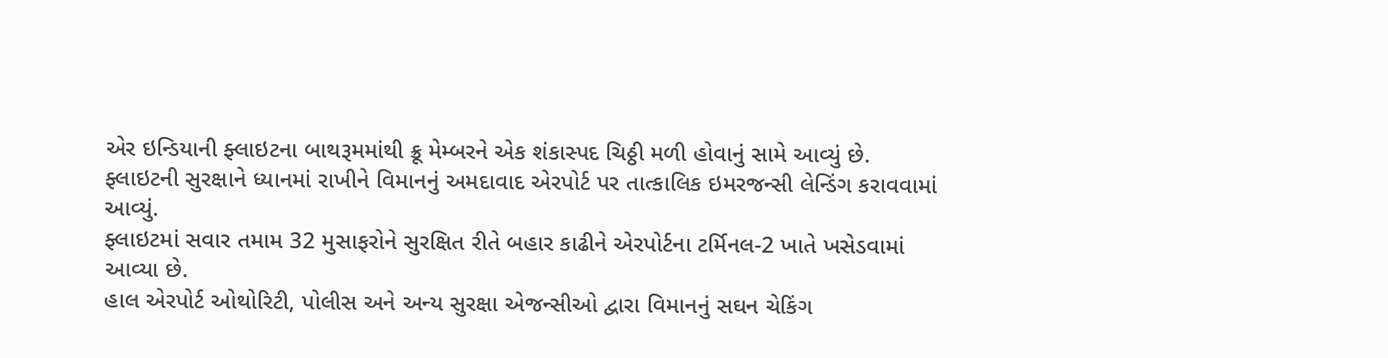એર ઇન્ડિયાની ફ્લાઇટના બાથરૂમમાંથી ક્રૂ મેમ્બરને એક શંકાસ્પદ ચિઠ્ઠી મળી હોવાનું સામે આવ્યું છે.
ફ્લાઇટની સુરક્ષાને ધ્યાનમાં રાખીને વિમાનનું અમદાવાદ એરપોર્ટ પર તાત્કાલિક ઇમરજન્સી લેન્ડિંગ કરાવવામાં આવ્યું.
ફ્લાઇટમાં સવાર તમામ 32 મુસાફરોને સુરક્ષિત રીતે બહાર કાઢીને એરપોર્ટના ટર્મિનલ-2 ખાતે ખસેડવામાં આવ્યા છે.
હાલ એરપોર્ટ ઓથોરિટી, પોલીસ અને અન્ય સુરક્ષા એજન્સીઓ દ્વારા વિમાનનું સઘન ચેકિંગ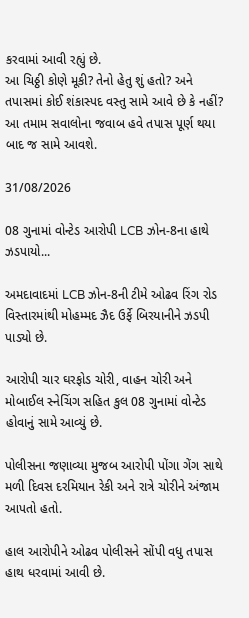કરવામાં આવી રહ્યું છે.
આ ચિઠ્ઠી કોણે મૂકી? તેનો હેતુ શું હતો? અને તપાસમાં કોઈ શંકાસ્પદ વસ્તુ સામે આવે છે કે નહીં?
આ તમામ સવાલોના જવાબ હવે તપાસ પૂર્ણ થયા બાદ જ સામે આવશે.

31/08/2026

08 ગુનામાં વોન્ટેડ આરોપી LCB ઝોન-8ના હાથે ઝડપાયો...

અમદાવાદમાં LCB ઝોન-8ની ટીમે ઓઢવ રિંગ રોડ વિસ્તારમાંથી મોહમ્મદ ઝૈદ ઉર્ફે બિરયાનીને ઝડપી પાડ્યો છે.

આરોપી ચાર ઘરફોડ ચોરી, વાહન ચોરી અને મોબાઈલ સ્નેચિંગ સહિત કુલ 08 ગુનામાં વોન્ટેડ હોવાનું સામે આવ્યું છે.

પોલીસના જણાવ્યા મુજબ આરોપી પોંગા ગેંગ સાથે મળી દિવસ દરમિયાન રેકી અને રાત્રે ચોરીને અંજામ આપતો હતો.

હાલ આરોપીને ઓઢવ પોલીસને સોંપી વધુ તપાસ હાથ ધરવામાં આવી છે.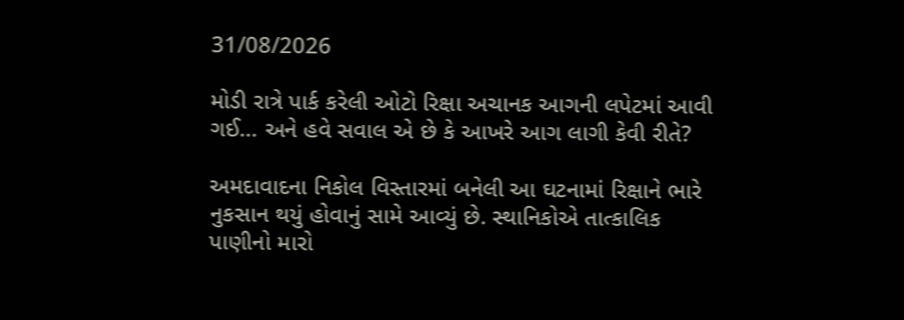31/08/2026

મોડી રાત્રે પાર્ક કરેલી ઓટો રિક્ષા અચાનક આગની લપેટમાં આવી ગઈ... અને હવે સવાલ એ છે કે આખરે આગ લાગી કેવી રીતે?

અમદાવાદના નિકોલ વિસ્તારમાં બનેલી આ ઘટનામાં રિક્ષાને ભારે નુકસાન થયું હોવાનું સામે આવ્યું છે. સ્થાનિકોએ તાત્કાલિક પાણીનો મારો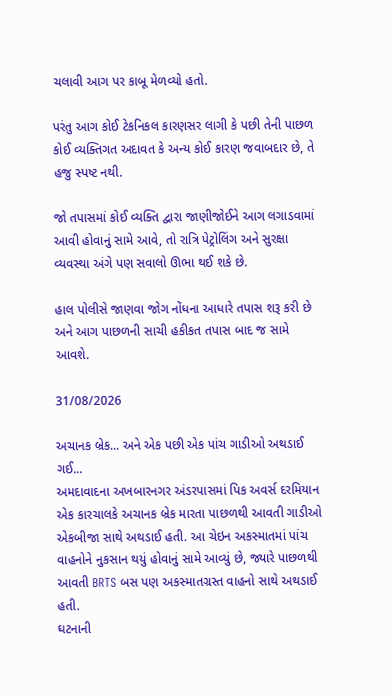ચલાવી આગ પર કાબૂ મેળવ્યો હતો.

પરંતુ આગ કોઈ ટેકનિકલ કારણસર લાગી કે પછી તેની પાછળ કોઈ વ્યક્તિગત અદાવત કે અન્ય કોઈ કારણ જવાબદાર છે, તે હજુ સ્પષ્ટ નથી.

જો તપાસમાં કોઈ વ્યક્તિ દ્વારા જાણીજોઈને આગ લગાડવામાં આવી હોવાનું સામે આવે, તો રાત્રિ પેટ્રોલિંગ અને સુરક્ષા વ્યવસ્થા અંગે પણ સવાલો ઊભા થઈ શકે છે.

હાલ પોલીસે જાણવા જોગ નોંધના આધારે તપાસ શરૂ કરી છે અને આગ પાછળની સાચી હકીકત તપાસ બાદ જ સામે આવશે.

31/08/2026

અચાનક બ્રેક... અને એક પછી એક પાંચ ગાડીઓ અથડાઈ ગઈ...
અમદાવાદના અખબારનગર અંડરપાસમાં પિક અવર્સ દરમિયાન એક કારચાલકે અચાનક બ્રેક મારતા પાછળથી આવતી ગાડીઓ એકબીજા સાથે અથડાઈ હતી. આ ચેઇન અકસ્માતમાં પાંચ વાહનોને નુકસાન થયું હોવાનું સામે આવ્યું છે, જ્યારે પાછળથી આવતી BRTS બસ પણ અકસ્માતગ્રસ્ત વાહનો સાથે અથડાઈ હતી.
ઘટનાની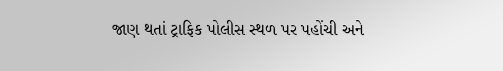જાણ થતાં ટ્રાફિક પોલીસ સ્થળ પર પહોંચી અને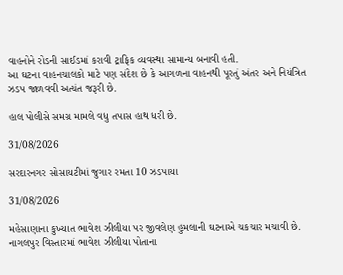વાહનોને રોડની સાઈડમાં કરાવી ટ્રાફિક વ્યવસ્થા સામાન્ય બનાવી હતી.
આ ઘટના વાહનચાલકો માટે પણ સંદેશ છે કે આગળના વાહનથી પૂરતું અંતર અને નિયંત્રિત ઝડપ જાળવવી અત્યંત જરૂરી છે.

હાલ પોલીસે સમગ્ર મામલે વધુ તપાસ હાથ ધરી છે.

31/08/2026

સરદારનગર સોસાયટીમાં જુગાર રમતા 10 ઝડપાયા

31/08/2026

મહેસાણાના કુખ્યાત ભાવેશ ઝીલીયા પર જીવલેણ હુમલાની ઘટનાએ ચકચાર મચાવી છે.
નાગલપુર વિસ્તારમાં ભાવેશ ઝીલીયા પોતાના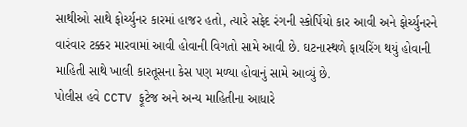સાથીઓ સાથે ફોર્ચ્યુનર કારમાં હાજર હતો, ત્યારે સફેદ રંગની સ્કોર્પિયો કાર આવી અને ફોર્ચ્યુનરને વારંવાર ટક્કર મારવામાં આવી હોવાની વિગતો સામે આવી છે. ઘટનાસ્થળે ફાયરિંગ થયું હોવાની માહિતી સાથે ખાલી કારતૂસના કેસ પણ મળ્યા હોવાનું સામે આવ્યું છે.
પોલીસ હવે CCTV ફૂટેજ અને અન્ય માહિતીના આધારે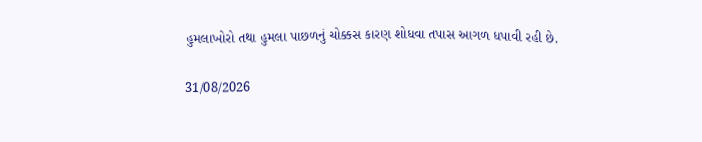હુમલાખોરો તથા હુમલા પાછળનું ચોક્કસ કારણ શોધવા તપાસ આગળ ધપાવી રહી છે.

31/08/2026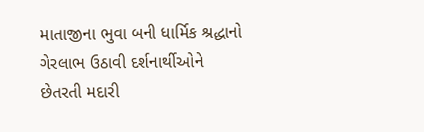માતાજીના ભુવા બની ધાર્મિક શ્રદ્ધાનો ગેરલાભ ઉઠાવી દર્શનાર્થીઓને છેતરતી મદારી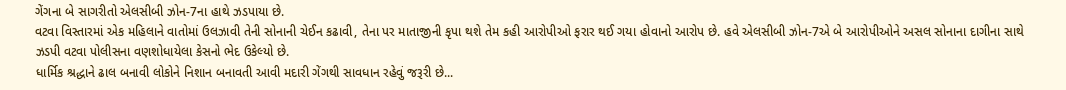ગેંગના બે સાગરીતો એલસીબી ઝોન-7ના હાથે ઝડપાયા છે.
વટવા વિસ્તારમાં એક મહિલાને વાતોમાં ઉલઝાવી તેની સોનાની ચેઈન કઢાવી, તેના પર માતાજીની કૃપા થશે તેમ કહી આરોપીઓ ફરાર થઈ ગયા હોવાનો આરોપ છે. હવે એલસીબી ઝોન-7એ બે આરોપીઓને અસલ સોનાના દાગીના સાથે ઝડપી વટવા પોલીસના વણશોધાયેલા કેસનો ભેદ ઉકેલ્યો છે.
ધાર્મિક શ્રદ્ધાને ઢાલ બનાવી લોકોને નિશાન બનાવતી આવી મદારી ગેંગથી સાવધાન રહેવું જરૂરી છે...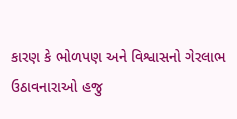કારણ કે ભોળપણ અને વિશ્વાસનો ગેરલાભ ઉઠાવનારાઓ હજુ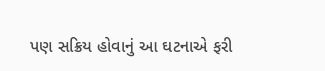પણ સક્રિય હોવાનું આ ઘટનાએ ફરી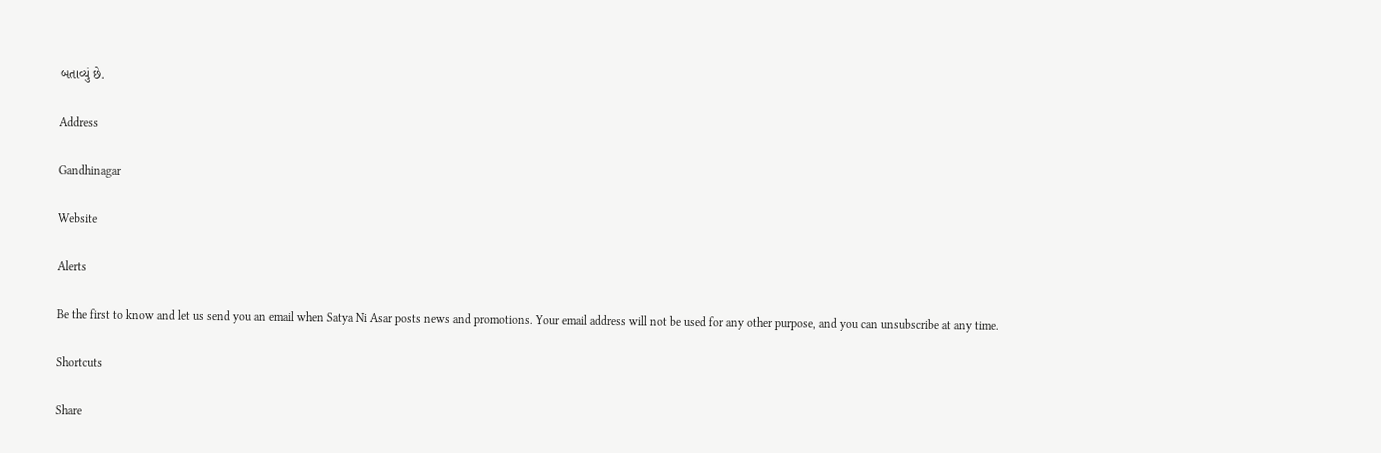બતાવ્યું છે.

Address

Gandhinagar

Website

Alerts

Be the first to know and let us send you an email when Satya Ni Asar posts news and promotions. Your email address will not be used for any other purpose, and you can unsubscribe at any time.

Shortcuts

Share